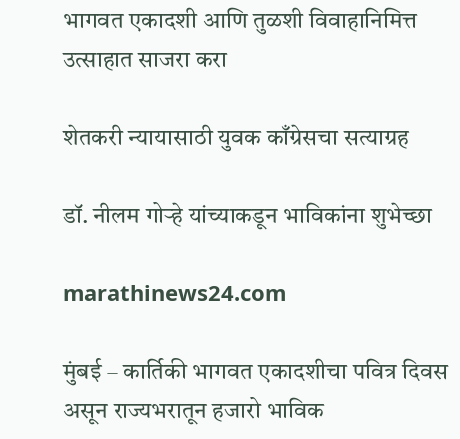भागवत एकादशी आणि तुळशी विवाहानिमित्त उत्साहात साजरा करा

शेतकरी न्यायासाठी युवक काँग्रेसचा सत्याग्रह

डॉ. नीलम गोऱ्हे यांच्याकडून भाविकांना शुभेच्छा

marathinews24.com

मुंबई – कार्तिकी भागवत एकादशीचा पवित्र दिवस असून राज्यभरातून हजारो भाविक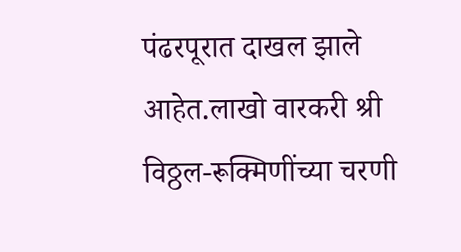पंढरपूरात दाखल झाले आहेत.लाखो वारकरी श्री विठ्ठल-रूक्मिणींच्या चरणी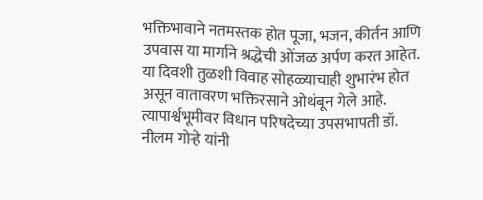भक्तिभावाने नतमस्तक होत पूजा, भजन, कीर्तन आणि उपवास या मार्गाने श्रद्धेची ओंजळ अर्पण करत आहेत. या दिवशी तुळशी विवाह सोहळ्याचाही शुभारंभ होत असून वातावरण भक्तिरसाने ओथंबून गेले आहे. त्यापार्श्वभूमीवर विधान परिषदेच्या उपसभापती डॉ. नीलम गोऱ्हे यांनी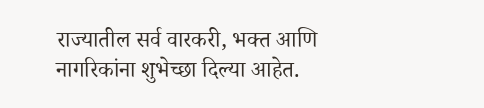राज्यातील सर्व वारकरी, भक्त आणि नागरिकांना शुभेच्छा दिल्या आहेत.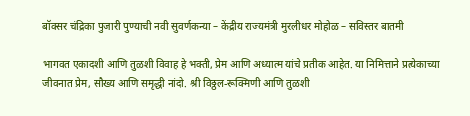बॉक्सर चंद्रिका पुजारी पुण्याची नवी सुवर्णकन्या – केंद्रीय राज्यमंत्री मुरलीधर मोहोळ – सविस्तर बातमी

भागवत एकादशी आणि तुळशी विवाह हे भक्ती, प्रेम आणि अध्यात्म यांचे प्रतीक आहेत. या निमित्ताने प्रत्येकाच्या जीवनात प्रेम, सौख्य आणि समृद्धी नांदो. श्री विठ्ठल-रूक्मिणी आणि तुळशी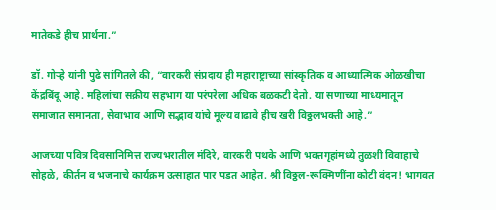मातेकडे हीच प्रार्थना.”

डॉ. गोऱ्हे यांनी पुढे सांगितले की, “वारकरी संप्रदाय ही महाराष्ट्राच्या सांस्कृतिक व आध्यात्मिक ओळखीचा केंद्रबिंदू आहे. महिलांचा सक्रीय सहभाग या परंपरेला अधिक बळकटी देतो. या सणाच्या माध्यमातून समाजात समानता, सेवाभाव आणि सद्भाव यांचे मूल्य वाढावे हीच खरी विठ्ठलभक्ती आहे.”

आजच्या पवित्र दिवसानिमित्त राज्यभरातील मंदिरे, वारकरी पथके आणि भक्तगृहांमध्ये तुळशी विवाहाचे सोहळे, कीर्तन व भजनाचे कार्यक्रम उत्साहात पार पडत आहेत. श्री विठ्ठल-रूक्मिणींना कोटी वंदन! भागवत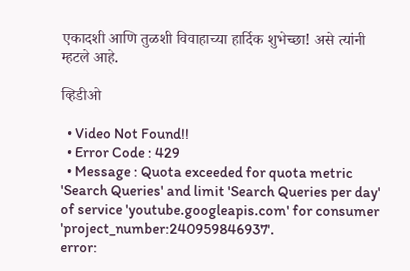एकादशी आणि तुळशी विवाहाच्या हार्दिक शुभेच्छा! असे त्यांनी म्हटले आहे.

व्हिडीओ

  • Video Not Found!!
  • Error Code : 429
  • Message : Quota exceeded for quota metric 'Search Queries' and limit 'Search Queries per day' of service 'youtube.googleapis.com' for consumer 'project_number:240959846937'.
error: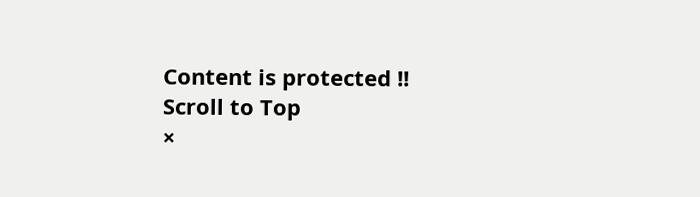Content is protected !!
Scroll to Top
×